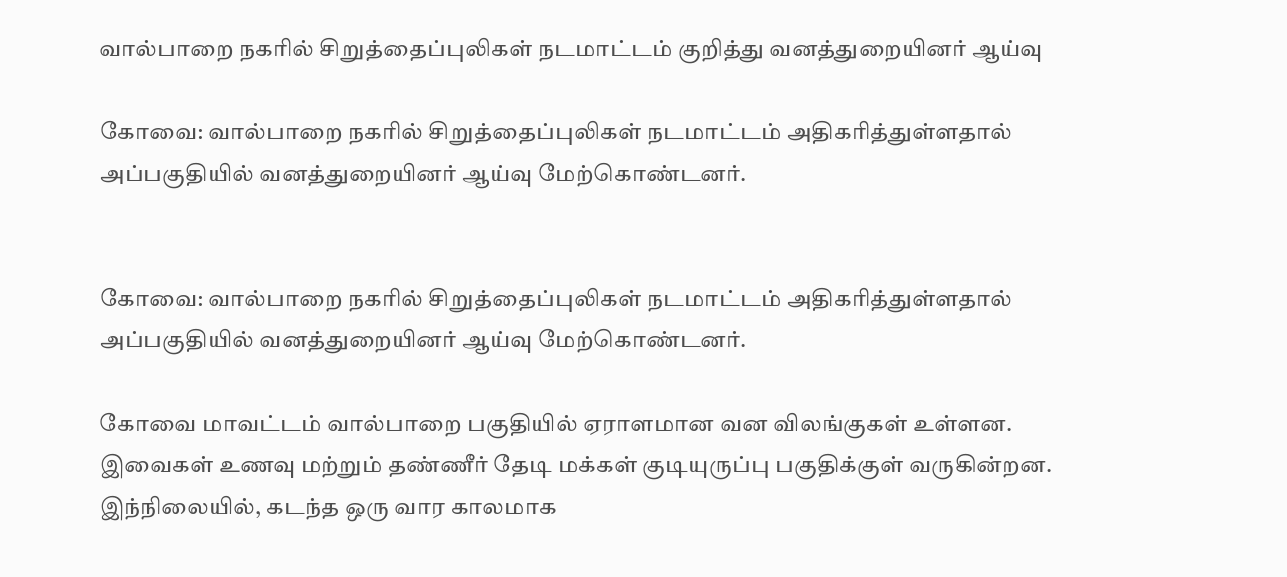வால்பாறை நகரில் சிறுத்தைப்புலிகள் நடமாட்டம் குறித்து வனத்துறையினர் ஆய்வு

கோவை: வால்பாறை நகரில் சிறுத்தைப்புலிகள் நடமாட்டம் அதிகரித்துள்ளதால் அப்பகுதியில் வனத்துறையினர் ஆய்வு மேற்கொண்டனர்.


கோவை: வால்பாறை நகரில் சிறுத்தைப்புலிகள் நடமாட்டம் அதிகரித்துள்ளதால் அப்பகுதியில் வனத்துறையினர் ஆய்வு மேற்கொண்டனர்.

கோவை மாவட்டம் வால்பாறை பகுதியில் ஏராளமான வன விலங்குகள் உள்ளன. இவைகள் உணவு மற்றும் தண்ணீர் தேடி மக்கள் குடியுருப்பு பகுதிக்குள் வருகின்றன. இந்நிலையில், கடந்த ஒரு வார காலமாக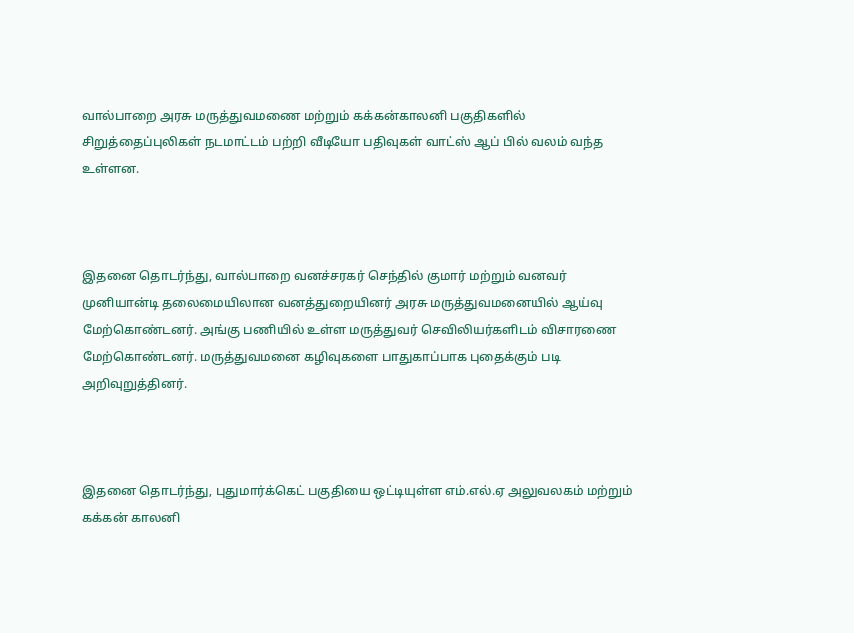வால்பாறை அரசு மருத்துவமணை மற்றும் கக்கன்காலனி பகுதிகளில் சிறுத்தைப்புலிகள் நடமாட்டம் பற்றி வீடியோ பதிவுகள் வாட்ஸ் ஆப் பில் வலம் வந்த உள்ளன.



இதனை தொடர்ந்து, வால்பாறை வனச்சரகர் செந்தில் குமார் மற்றும் வனவர் முனியான்டி தலைமையிலான வனத்துறையினர் அரசு மருத்துவமனையில் ஆய்வு மேற்கொண்டனர். அங்கு பணியில் உள்ள மருத்துவர் செவிலியர்களிடம் விசாரணை மேற்கொண்டனர். மருத்துவமனை கழிவுகளை பாதுகாப்பாக புதைக்கும் படி அறிவுறுத்தினர்.



இதனை தொடர்ந்து, புதுமார்க்கெட் பகுதியை ஒட்டியுள்ள எம்.எல்.ஏ அலுவலகம் மற்றும் கக்கன் காலனி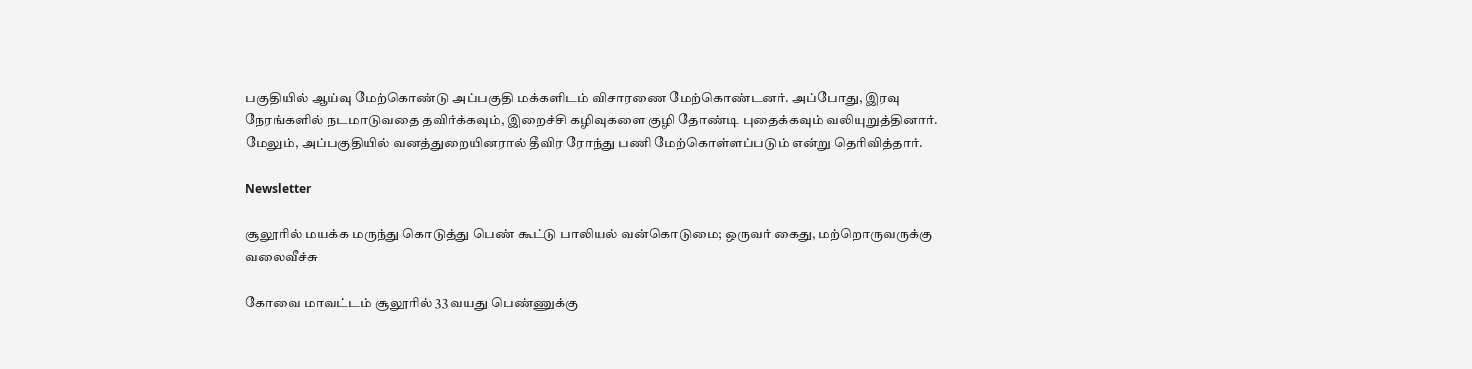பகுதியில் ஆய்வு மேற்கொண்டு அப்பகுதி மக்களிடம் விசாரணை மேற்கொண்டனர். அப்போது, இரவு நேரங்களில் நடமாடுவதை தவிர்க்கவும், இறைச்சி கழிவுகளை குழி தோண்டி புதைக்கவும் வலியுறுத்தினார். மேலும், அப்பகுதியில் வனத்துறையினரால் தீவிர ரோந்து பணி மேற்கொள்ளப்படும் என்று தெரிவித்தார்.

Newsletter

சூலூரில் மயக்க மருந்து கொடுத்து பெண் கூட்டு பாலியல் வன்கொடுமை; ஒருவர் கைது, மற்றொருவருக்கு வலைவீச்சு

கோவை மாவட்டம் சூலூரில் 33 வயது பெண்ணுக்கு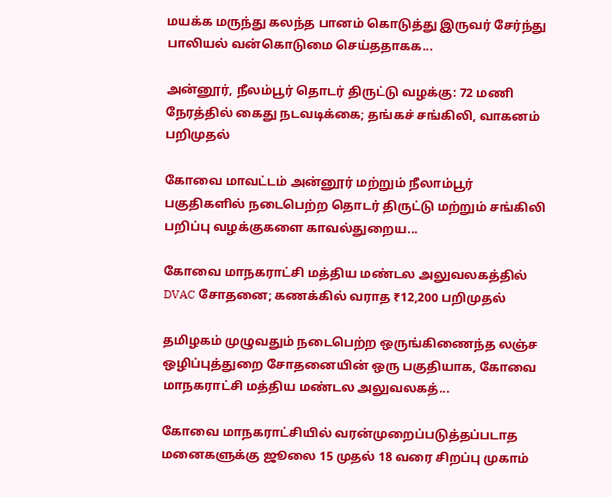மயக்க மருந்து கலந்த பானம் கொடுத்து இருவர் சேர்ந்து பாலியல் வன்கொடுமை செய்ததாகக...

அன்னூர், நீலம்பூர் தொடர் திருட்டு வழக்கு: 72 மணி நேரத்தில் கைது நடவடிக்கை; தங்கச் சங்கிலி, வாகனம் பறிமுதல்

கோவை மாவட்டம் அன்னூர் மற்றும் நீலாம்பூர் பகுதிகளில் நடைபெற்ற தொடர் திருட்டு மற்றும் சங்கிலி பறிப்பு வழக்குகளை காவல்துறைய...

கோவை மாநகராட்சி மத்திய மண்டல அலுவலகத்தில் DVAC சோதனை; கணக்கில் வராத ₹12,200 பறிமுதல்

தமிழகம் முழுவதும் நடைபெற்ற ஒருங்கிணைந்த லஞ்ச ஒழிப்புத்துறை சோதனையின் ஒரு பகுதியாக, கோவை மாநகராட்சி மத்திய மண்டல அலுவலகத்...

கோவை மாநகராட்சியில் வரன்முறைப்படுத்தப்படாத மனைகளுக்கு ஜூலை 15 முதல் 18 வரை சிறப்பு முகாம்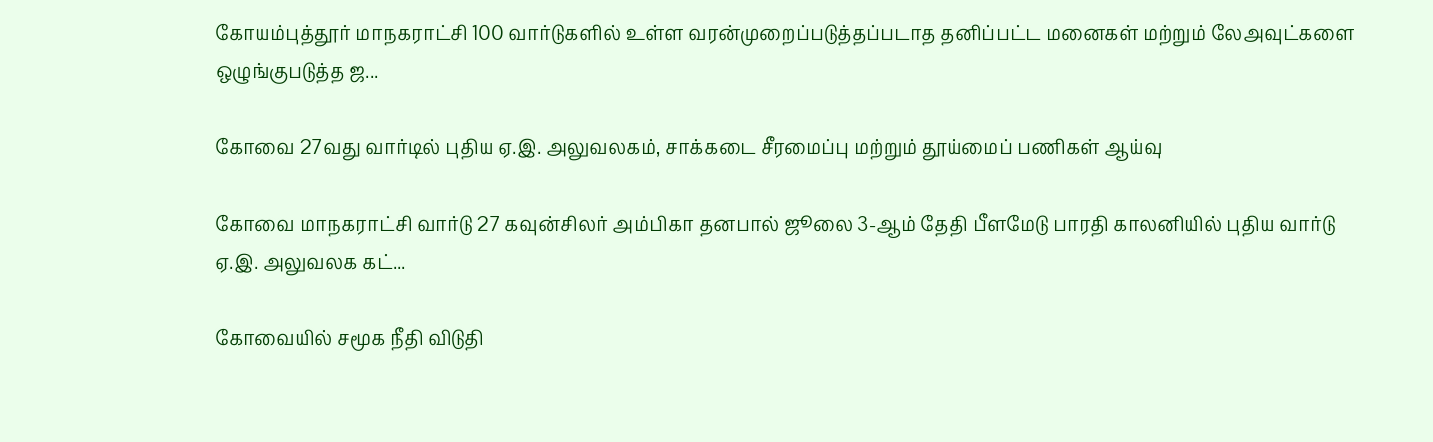கோயம்புத்தூர் மாநகராட்சி 100 வார்டுகளில் உள்ள வரன்முறைப்படுத்தப்படாத தனிப்பட்ட மனைகள் மற்றும் லேஅவுட்களை ஒழுங்குபடுத்த ஜ...

கோவை 27வது வார்டில் புதிய ஏ.இ. அலுவலகம், சாக்கடை சீரமைப்பு மற்றும் தூய்மைப் பணிகள் ஆய்வு

கோவை மாநகராட்சி வார்டு 27 கவுன்சிலர் அம்பிகா தனபால் ஜூலை 3-ஆம் தேதி பீளமேடு பாரதி காலனியில் புதிய வார்டு ஏ.இ. அலுவலக கட்...

கோவையில் சமூக நீதி விடுதி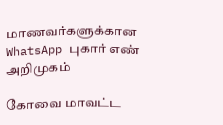மாணவர்களுக்கான WhatsApp புகார் எண் அறிமுகம்

கோவை மாவட்ட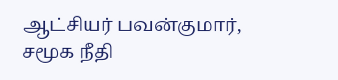ஆட்சியர் பவன்குமார், சமூக நீதி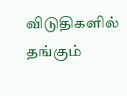விடுதிகளில் தங்கும்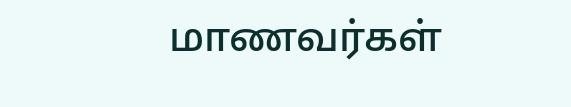மாணவர்கள்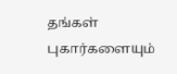தங்கள் புகார்களையும்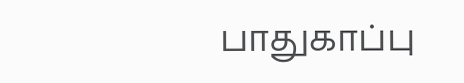பாதுகாப்பு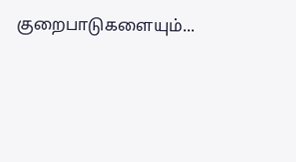குறைபாடுகளையும்...